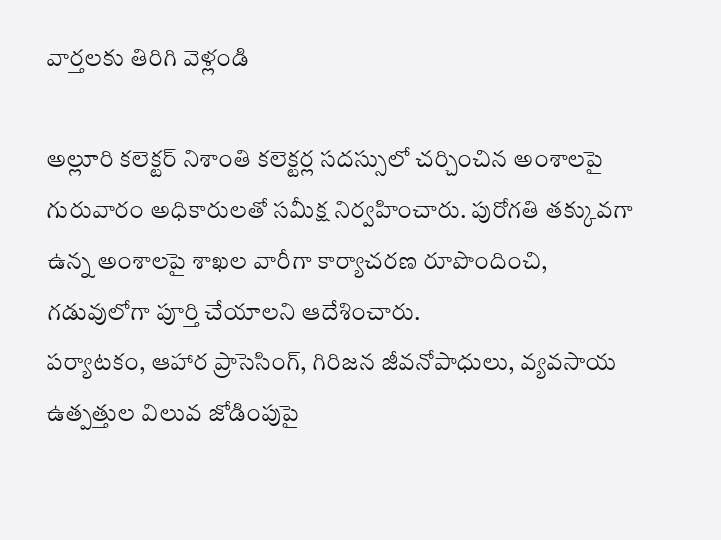వార్తలకు తిరిగి వెళ్లండి

అల్లూరి కలెక్టర్ నిశాంతి కలెక్టర్ల సదస్సులో చర్చించిన అంశాలపై గురువారం అధికారులతో సమీక్ష నిర్వహించారు. పురోగతి తక్కువగా ఉన్న అంశాలపై శాఖల వారీగా కార్యాచరణ రూపొందించి, గడువులోగా పూర్తి చేయాలని ఆదేశించారు.
పర్యాటకం, ఆహార ప్రాసెసింగ్, గిరిజన జీవనోపాధులు, వ్యవసాయ ఉత్పత్తుల విలువ జోడింపుపై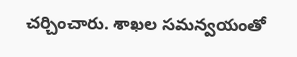చర్చించారు. శాఖల సమన్వయంతో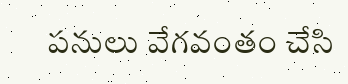పనులు వేగవంతం చేసి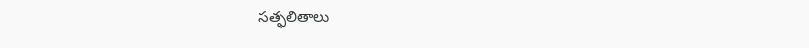సత్ఫలితాలు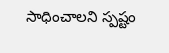సాధించాలని స్పష్టం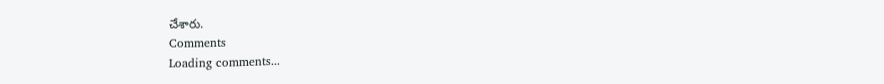చేశారు.
Comments
Loading comments...